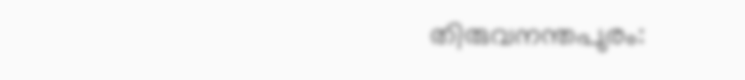തിരുവനന്തപുരം: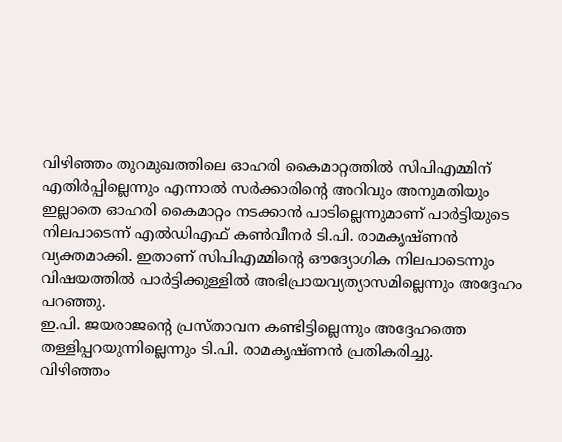വിഴിഞ്ഞം തുറമുഖത്തിലെ ഓഹരി കൈമാറ്റത്തിൽ സിപിഎമ്മിന് എതിർപ്പില്ലെന്നും എന്നാൽ സർക്കാരിന്റെ അറിവും അനുമതിയും ഇല്ലാതെ ഓഹരി കൈമാറ്റം നടക്കാൻ പാടില്ലെന്നുമാണ് പാർട്ടിയുടെ നിലപാടെന്ന് എൽഡിഎഫ് കൺവീനർ ടി.പി. രാമകൃഷ്ണൻ വ്യക്തമാക്കി. ഇതാണ് സിപിഎമ്മിന്റെ ഔദ്യോഗിക നിലപാടെന്നും വിഷയത്തിൽ പാർട്ടിക്കുള്ളിൽ അഭിപ്രായവ്യത്യാസമില്ലെന്നും അദ്ദേഹം പറഞ്ഞു.
ഇ.പി. ജയരാജന്റെ പ്രസ്താവന കണ്ടിട്ടില്ലെന്നും അദ്ദേഹത്തെ തള്ളിപ്പറയുന്നില്ലെന്നും ടി.പി. രാമകൃഷ്ണൻ പ്രതികരിച്ചു.
വിഴിഞ്ഞം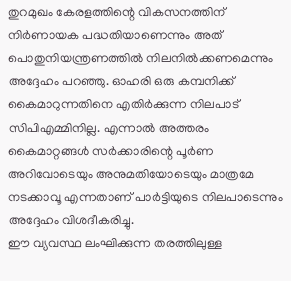തുറമുഖം കേരളത്തിന്റെ വികസനത്തിന് നിർണായക പദ്ധതിയാണെന്നും അത് പൊതുനിയന്ത്രണത്തിൽ നിലനിൽക്കണമെന്നും അദ്ദേഹം പറഞ്ഞു. ഓഹരി ഒരു കമ്പനിക്ക് കൈമാറുന്നതിനെ എതിർക്കുന്ന നിലപാട് സിപിഎമ്മിനില്ല. എന്നാൽ അത്തരം കൈമാറ്റങ്ങൾ സർക്കാരിന്റെ പൂർണ അറിവോടെയും അനുമതിയോടെയും മാത്രമേ നടക്കാവൂ എന്നതാണ് പാർട്ടിയുടെ നിലപാടെന്നും അദ്ദേഹം വിശദീകരിച്ചു.
ഈ വ്യവസ്ഥ ലംഘിക്കുന്ന തരത്തിലുള്ള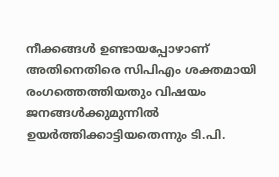നീക്കങ്ങൾ ഉണ്ടായപ്പോഴാണ് അതിനെതിരെ സിപിഎം ശക്തമായി രംഗത്തെത്തിയതും വിഷയം ജനങ്ങൾക്കുമുന്നിൽ ഉയർത്തിക്കാട്ടിയതെന്നും ടി.പി.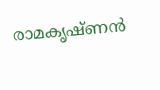രാമകൃഷ്ണൻ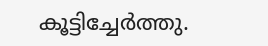കൂട്ടിച്ചേർത്തു.